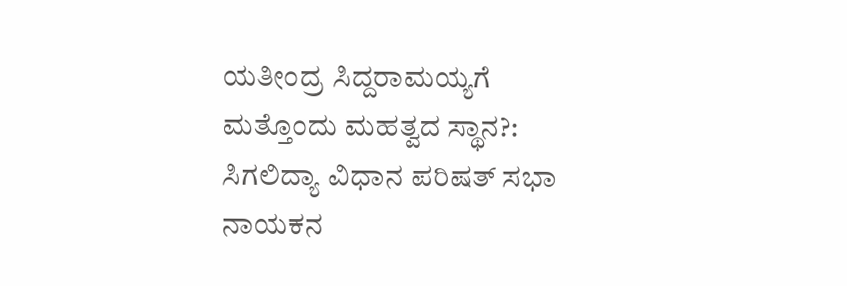ಯತೀಂದ್ರ ಸಿದ್ದರಾಮಯ್ಯಗೆ ಮತ್ತೊಂದು ಮಹತ್ವದ ಸ್ಥಾನ?: ಸಿಗಲಿದ್ಯಾ ವಿಧಾನ ಪರಿಷತ್ ಸಭಾ ನಾಯಕನ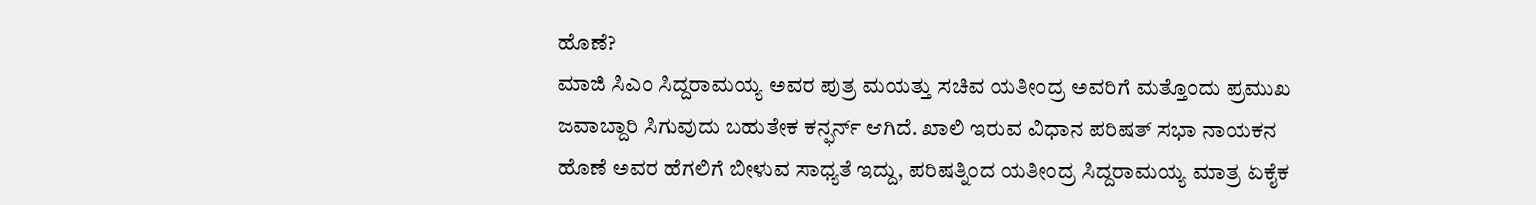ಹೊಣೆ?
ಮಾಜಿ ಸಿಎಂ ಸಿದ್ದರಾಮಯ್ಯ ಅವರ ಪುತ್ರ ಮಯತ್ತು ಸಚಿವ ಯತೀಂದ್ರ ಅವರಿಗೆ ಮತ್ತೊಂದು ಪ್ರಮುಖ ಜವಾಬ್ದಾರಿ ಸಿಗುವುದು ಬಹುತೇಕ ಕನ್ಫರ್ನ್ ಆಗಿದೆ. ಖಾಲಿ ಇರುವ ವಿಧಾನ ಪರಿಷತ್ ಸಭಾ ನಾಯಕನ ಹೊಣೆ ಅವರ ಹೆಗಲಿಗೆ ಬೀಳುವ ಸಾಧ್ಯತೆ ಇದ್ದು, ಪರಿಷತ್ನಿಂದ ಯತೀಂದ್ರ ಸಿದ್ದರಾಮಯ್ಯ ಮಾತ್ರ ಏಕೈಕ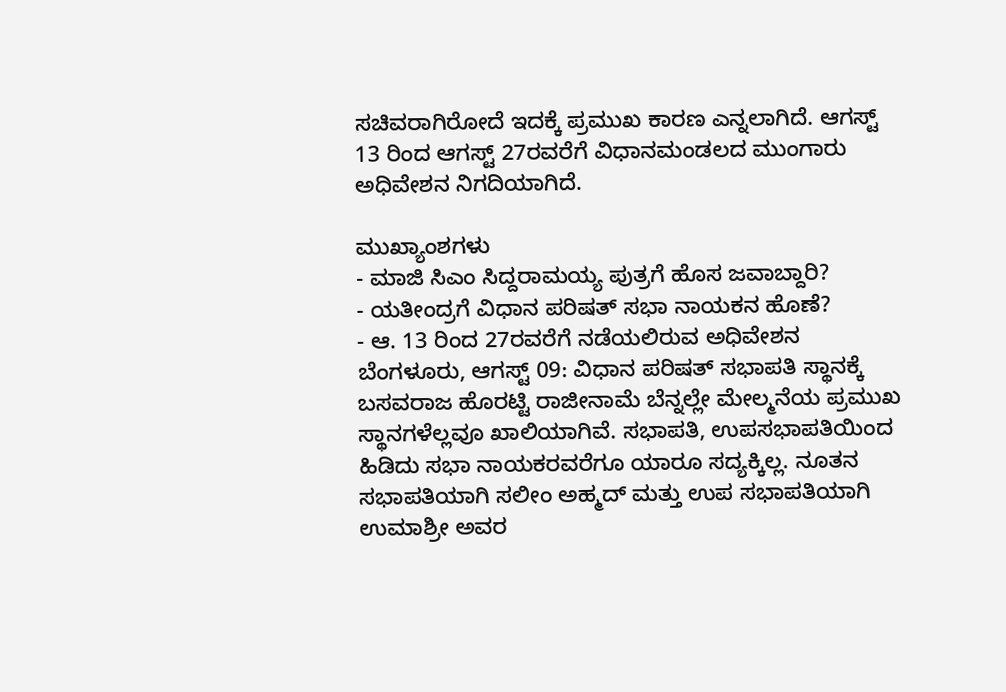ಸಚಿವರಾಗಿರೋದೆ ಇದಕ್ಕೆ ಪ್ರಮುಖ ಕಾರಣ ಎನ್ನಲಾಗಿದೆ. ಆಗಸ್ಟ್ 13 ರಿಂದ ಆಗಸ್ಟ್ 27ರವರೆಗೆ ವಿಧಾನಮಂಡಲದ ಮುಂಗಾರು ಅಧಿವೇಶನ ನಿಗದಿಯಾಗಿದೆ.

ಮುಖ್ಯಾಂಶಗಳು
- ಮಾಜಿ ಸಿಎಂ ಸಿದ್ದರಾಮಯ್ಯ ಪುತ್ರಗೆ ಹೊಸ ಜವಾಬ್ದಾರಿ?
- ಯತೀಂದ್ರಗೆ ವಿಧಾನ ಪರಿಷತ್ ಸಭಾ ನಾಯಕನ ಹೊಣೆ?
- ಆ. 13 ರಿಂದ 27ರವರೆಗೆ ನಡೆಯಲಿರುವ ಅಧಿವೇಶನ
ಬೆಂಗಳೂರು, ಆಗಸ್ಟ್ 09: ವಿಧಾನ ಪರಿಷತ್ ಸಭಾಪತಿ ಸ್ಥಾನಕ್ಕೆ ಬಸವರಾಜ ಹೊರಟ್ಟಿ ರಾಜೀನಾಮೆ ಬೆನ್ನಲ್ಲೇ ಮೇಲ್ಮನೆಯ ಪ್ರಮುಖ ಸ್ಥಾನಗಳೆಲ್ಲವೂ ಖಾಲಿಯಾಗಿವೆ. ಸಭಾಪತಿ, ಉಪಸಭಾಪತಿಯಿಂದ ಹಿಡಿದು ಸಭಾ ನಾಯಕರವರೆಗೂ ಯಾರೂ ಸದ್ಯಕ್ಕಿಲ್ಲ. ನೂತನ ಸಭಾಪತಿಯಾಗಿ ಸಲೀಂ ಅಹ್ಮದ್ ಮತ್ತು ಉಪ ಸಭಾಪತಿಯಾಗಿ ಉಮಾಶ್ರೀ ಅವರ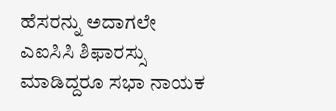ಹೆಸರನ್ನು ಅದಾಗಲೇ ಎಐಸಿಸಿ ಶಿಫಾರಸ್ಸು ಮಾಡಿದ್ದರೂ ಸಭಾ ನಾಯಕ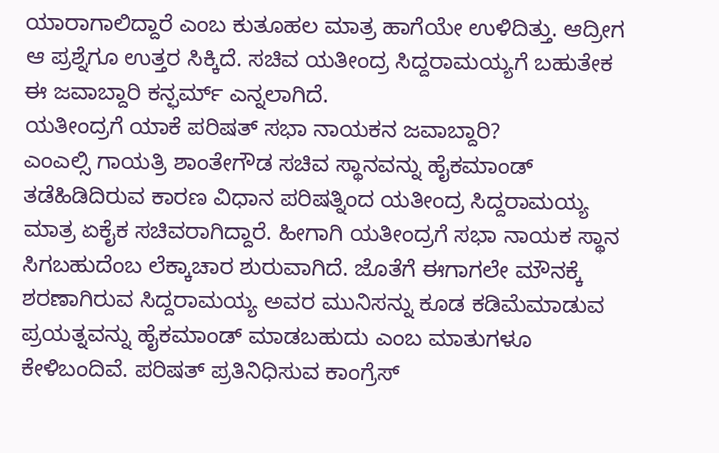ಯಾರಾಗಾಲಿದ್ದಾರೆ ಎಂಬ ಕುತೂಹಲ ಮಾತ್ರ ಹಾಗೆಯೇ ಉಳಿದಿತ್ತು. ಆದ್ರೀಗ ಆ ಪ್ರಶ್ನೆಗೂ ಉತ್ತರ ಸಿಕ್ಕಿದೆ. ಸಚಿವ ಯತೀಂದ್ರ ಸಿದ್ದರಾಮಯ್ಯಗೆ ಬಹುತೇಕ ಈ ಜವಾಬ್ದಾರಿ ಕನ್ಫರ್ಮ್ ಎನ್ನಲಾಗಿದೆ.
ಯತೀಂದ್ರಗೆ ಯಾಕೆ ಪರಿಷತ್ ಸಭಾ ನಾಯಕನ ಜವಾಬ್ದಾರಿ?
ಎಂಎಲ್ಸಿ ಗಾಯತ್ರಿ ಶಾಂತೇಗೌಡ ಸಚಿವ ಸ್ಥಾನವನ್ನು ಹೈಕಮಾಂಡ್ ತಡೆಹಿಡಿದಿರುವ ಕಾರಣ ವಿಧಾನ ಪರಿಷತ್ನಿಂದ ಯತೀಂದ್ರ ಸಿದ್ದರಾಮಯ್ಯ ಮಾತ್ರ ಏಕೈಕ ಸಚಿವರಾಗಿದ್ದಾರೆ. ಹೀಗಾಗಿ ಯತೀಂದ್ರಗೆ ಸಭಾ ನಾಯಕ ಸ್ಥಾನ ಸಿಗಬಹುದೆಂಬ ಲೆಕ್ಕಾಚಾರ ಶುರುವಾಗಿದೆ. ಜೊತೆಗೆ ಈಗಾಗಲೇ ಮೌನಕ್ಕೆ ಶರಣಾಗಿರುವ ಸಿದ್ದರಾಮಯ್ಯ ಅವರ ಮುನಿಸನ್ನು ಕೂಡ ಕಡಿಮೆಮಾಡುವ ಪ್ರಯತ್ನವನ್ನು ಹೈಕಮಾಂಡ್ ಮಾಡಬಹುದು ಎಂಬ ಮಾತುಗಳೂ ಕೇಳಿಬಂದಿವೆ. ಪರಿಷತ್ ಪ್ರತಿನಿಧಿಸುವ ಕಾಂಗ್ರೆಸ್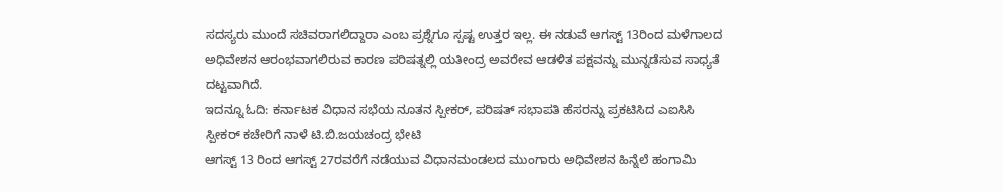ಸದಸ್ಯರು ಮುಂದೆ ಸಚಿವರಾಗಲಿದ್ದಾರಾ ಎಂಬ ಪ್ರಶ್ನೆಗೂ ಸ್ಪಷ್ಟ ಉತ್ತರ ಇಲ್ಲ. ಈ ನಡುವೆ ಆಗಸ್ಟ್ 13ರಿಂದ ಮಳೆಗಾಲದ ಅಧಿವೇಶನ ಆರಂಭವಾಗಲಿರುವ ಕಾರಣ ಪರಿಷತ್ನಲ್ಲಿ ಯತೀಂದ್ರ ಅವರೇವ ಆಡಳಿತ ಪಕ್ಷವನ್ನು ಮುನ್ನಡೆಸುವ ಸಾಧ್ಯತೆ ದಟ್ಟವಾಗಿದೆ.
ಇದನ್ನೂ ಓದಿ: ಕರ್ನಾಟಕ ವಿಧಾನ ಸಭೆಯ ನೂತನ ಸ್ಪೀಕರ್, ಪರಿಷತ್ ಸಭಾಪತಿ ಹೆಸರನ್ನು ಪ್ರಕಟಿಸಿದ ಎಐಸಿಸಿ
ಸ್ಪೀಕರ್ ಕಚೇರಿಗೆ ನಾಳೆ ಟಿ.ಬಿ.ಜಯಚಂದ್ರ ಭೇಟಿ
ಆಗಸ್ಟ್ 13 ರಿಂದ ಆಗಸ್ಟ್ 27ರವರೆಗೆ ನಡೆಯುವ ವಿಧಾನಮಂಡಲದ ಮುಂಗಾರು ಅಧಿವೇಶನ ಹಿನ್ನೆಲೆ ಹಂಗಾಮಿ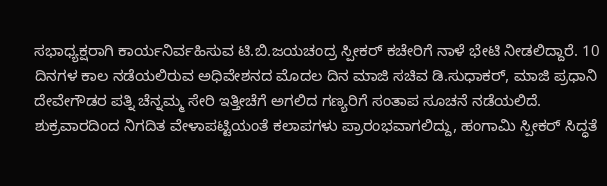ಸಭಾಧ್ಯಕ್ಷರಾಗಿ ಕಾರ್ಯನಿರ್ವಹಿಸುವ ಟಿ.ಬಿ.ಜಯಚಂದ್ರ ಸ್ಪೀಕರ್ ಕಚೇರಿಗೆ ನಾಳೆ ಭೇಟಿ ನೀಡಲಿದ್ದಾರೆ. 10 ದಿನಗಳ ಕಾಲ ನಡೆಯಲಿರುವ ಅಧಿವೇಶನದ ಮೊದಲ ದಿನ ಮಾಜಿ ಸಚಿವ ಡಿ.ಸುಧಾಕರ್, ಮಾಜಿ ಪ್ರಧಾನಿ ದೇವೇಗೌಡರ ಪತ್ನಿ ಚೆನ್ನಮ್ಮ ಸೇರಿ ಇತ್ತೀಚೆಗೆ ಅಗಲಿದ ಗಣ್ಯರಿಗೆ ಸಂತಾಪ ಸೂಚನೆ ನಡೆಯಲಿದೆ. ಶುಕ್ರವಾರದಿಂದ ನಿಗದಿತ ವೇಳಾಪಟ್ಟಿಯಂತೆ ಕಲಾಪಗಳು ಪ್ರಾರಂಭವಾಗಲಿದ್ದು, ಹಂಗಾಮಿ ಸ್ಪೀಕರ್ ಸಿದ್ಧತೆ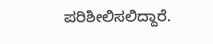ಪರಿಶೀಲಿಸಲಿದ್ದಾರೆ.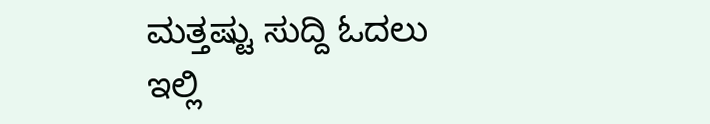ಮತ್ತಷ್ಟು ಸುದ್ದಿ ಓದಲು ಇಲ್ಲಿ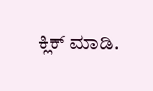ಕ್ಲಿಕ್ ಮಾಡಿ.